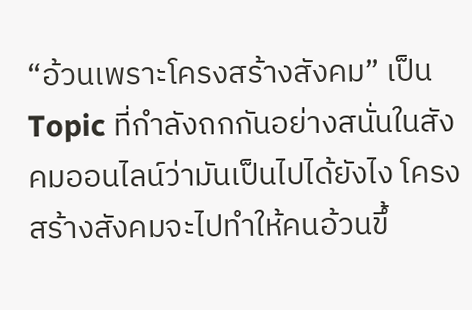“อ้วนเพราะโครงสร้างสังคม” เป็น Topic ที่กำลังถกกันอย่างสนั่นในสังคมออนไลน์ว่ามันเป็นไปได้ยังไง โครงสร้างสังคมจะไปทำให้คนอ้วนขึ้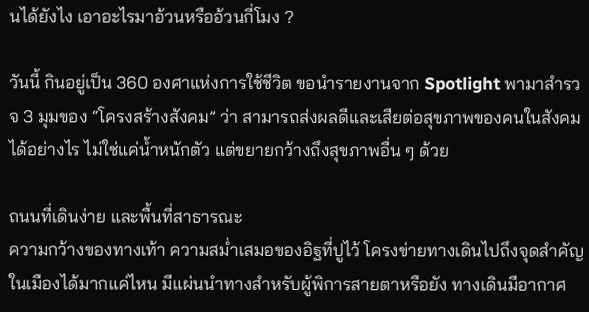นได้ยังไง เอาอะไรมาอ้วนหรืออ้วนกี่โมง ?

วันนี้ กินอยู่เป็น 360 องศาแห่งการใช้ชีวิต ขอนำรายงานจาก Spotlight พามาสำรวจ 3 มุมของ “โครงสร้างสังคม” ว่า สามารถส่งผลดีและเสียต่อสุขภาพของคนในสังคมได้อย่างไร ไม่ใช่แค่น้ำหนักตัว แต่ขยายกว้างถึงสุขภาพอื่น ๆ ด้วย

ถนนที่เดินง่าย และพื้นที่สาธารณะ
ความกว้างของทางเท้า ความสม่ำเสมอของอิฐที่ปูไว้ โครงข่ายทางเดินไปถึงจุดสำคัญในเมืองได้มากแค่ไหน มีแผ่นนำทางสำหรับผู้พิการสายตาหรือยัง ทางเดินมีอากาศ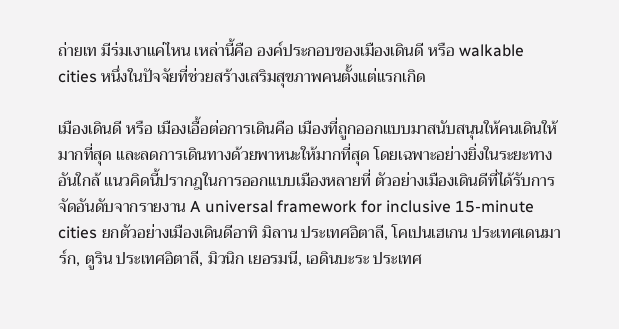ถ่ายเท มีร่มเงาแค่ไหน เหล่านี้คือ องค์ประกอบของเมืองเดินดี หรือ walkable cities หนึ่งในปัจจัยที่ช่วยสร้างเสริมสุขภาพคนตั้งแต่แรกเกิด

เมืองเดินดี หรือ เมืองเอื้อต่อการเดินคือ เมืองที่ถูกออกแบบมาสนับสนุนให้คนเดินให้มากที่สุด และลดการเดินทางด้วยพาหนะให้มากที่สุด โดยเฉพาะอย่างยิ่งในระยะทางอันใกล้ แนวคิดนี้ปรากฎในการออกแบบเมืองหลายที่ ตัวอย่างเมืองเดินดีที่ได้รับการจัดอันดับจากรายงาน A universal framework for inclusive 15-minute cities ยกตัวอย่างเมืองเดินดีอาทิ มิลาน ประเทศอิตาลี, โคเปนเฮเกน ประเทศเดนมาร์ก, ตูริน ประเทศอิตาลี, มิวนิก เยอรมนี, เอดินบะระ ประเทศ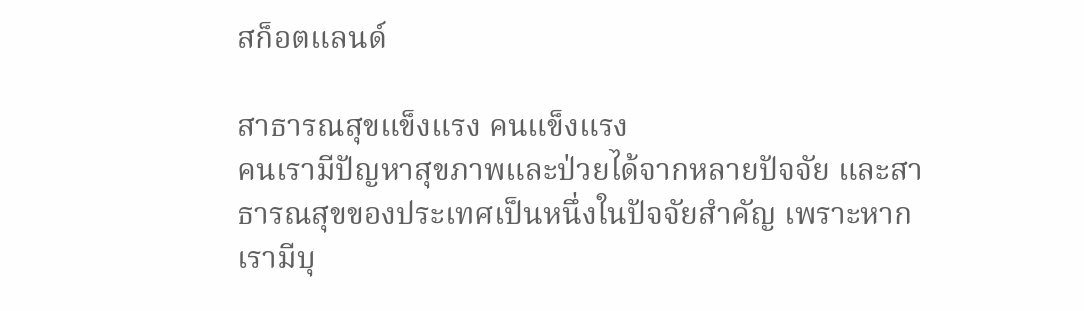สก็อตแลนด์

สาธารณสุขแข็งแรง คนแข็งแรง
คนเรามีปัญหาสุขภาพและป่วยได้จากหลายปัจจัย และสาธารณสุขของประเทศเป็นหนึ่งในปัจจัยสำคัญ เพราะหากเรามีบุ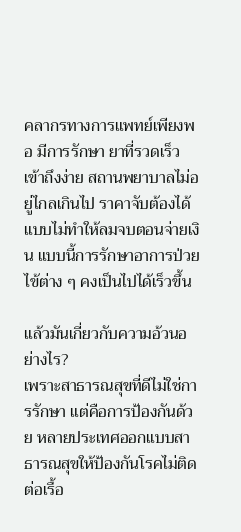คลากรทางการแพทย์เพียงพอ มีการรักษา ยาที่รวดเร็วเข้าถึงง่าย สถานพยาบาลไม่อยู่ไกลเกินไป ราคาจับต้องได้แบบไม่ทำให้ลมจบตอนจ่ายเงิน แบบนี้การรักษาอาการป่วยไข้ต่าง ๆ คงเป็นไปได้เร็วขึ้น

แล้วมันเกี่ยวกับความอ้วนอย่างไร?
เพราะสาธารณสุขที่ดีไม่ใช่การรักษา แต่คือการป้องกันด้วย หลายประเทศออกแบบสาธารณสุขให้ป้องกันโรคไม่ติดต่อเรื้อ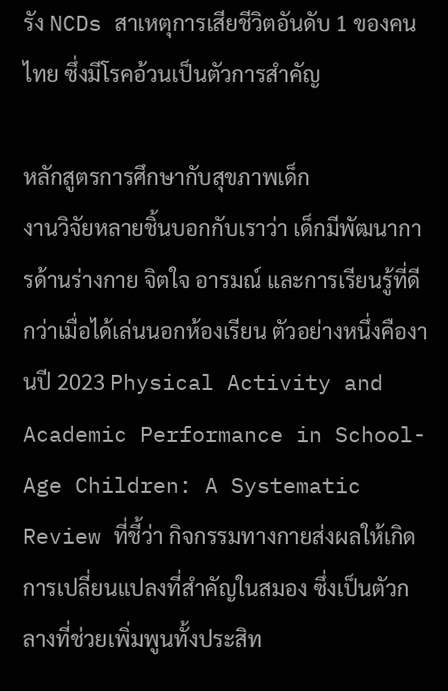รัง NCDs สาเหตุการเสียชีวิตอันดับ 1 ของคนไทย ซึ่งมีโรคอ้วนเป็นตัวการสำคัญ

หลักสูตรการศึกษากับสุขภาพเด็ก
งานวิจัยหลายชิ้นบอกกับเราว่า เด็กมีพัฒนาการด้านร่างกาย จิตใจ อารมณ์ และการเรียนรู้ที่ดีกว่าเมื่อได้เล่นนอกห้องเรียน ตัวอย่างหนึ่งคืองานปี 2023 Physical Activity and Academic Performance in School-Age Children: A Systematic Review ที่ชี้ว่า กิจกรรมทางกายส่งผลให้เกิดการเปลี่ยนแปลงที่สำคัญในสมอง ซึ่งเป็นตัวกลางที่ช่วยเพิ่มพูนทั้งประสิท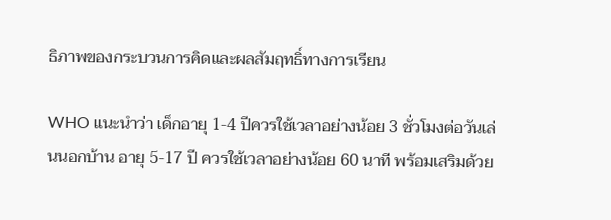ธิภาพของกระบวนการคิดและผลสัมฤทธิ์ทางการเรียน

WHO แนะนำว่า เด็กอายุ 1-4 ปีควรใช้เวลาอย่างน้อย 3 ชั่วโมงต่อวันเล่นนอกบ้าน อายุ 5-17 ปี ควรใช้เวลาอย่างน้อย 60 นาที พร้อมเสริมด้วย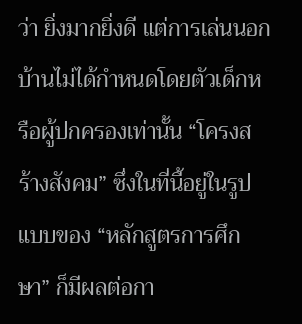ว่า ยิ่งมากยิ่งดี แต่การเล่นนอกบ้านไม่ได้กำหนดโดยตัวเด็กหรือผู้ปกครองเท่านั้น “โครงสร้างสังคม” ซึ่งในที่นี้อยู่ในรูปแบบของ “หลักสูตรการศึกษา” ก็มีผลต่อกา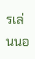รเล่นนอ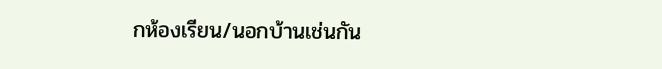กห้องเรียน/นอกบ้านเช่นกัน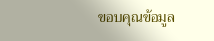ขอบคุณข้อมูล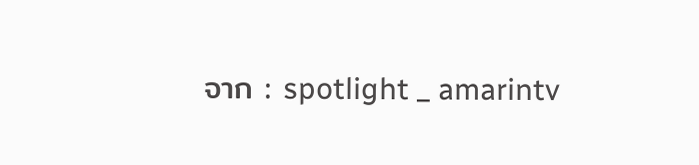จาก : spotlight _ amarintv